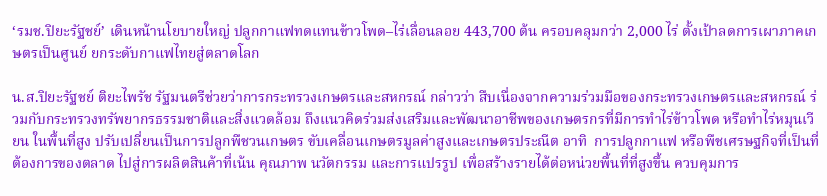‘รมช.ปิยะรัฐชย์’ เดินหน้านโยบายใหญ่ ปลูกกาแฟทดแทนข้าวโพด–ไร่เลื่อนลอย 443,700 ต้น ครอบคลุมกว่า 2,000 ไร่ ตั้งเป้าลดการเผาภาคเกษตรเป็นศูนย์ ยกระดับกาแฟไทยสู่ตลาดโลก

น.ส.ปิยะรัฐชย์ ติยะไพรัช รัฐมนตรีช่วยว่าการกระทรวงเกษตรและสหกรณ์ กล่าวว่า สืบเนื่องจากความร่วมมือของกระทรวงเกษตรและสหกรณ์ ร่วมกับกระทรวงทรัพยากรธรรมชาติและสิ่งแวดล้อม ถึงแนวคิดร่วมส่งเสริมและพัฒนาอาชีพของเกษตรกรที่มีการทำไร่ข้าวโพด หรือทำไร่หมุนเวียน ในพื้นที่สูง ปรับเปลี่ยนเป็นการปลูกพืชวนเกษตร ขับเคลื่อนเกษตรมูลค่าสูงและเกษตรประณีต อาทิ  การปลูกกาแฟ หรือพืชเศรษฐกิจที่เป็นที่ต้องการของตลาด ไปสู่การผลิตสินค้าที่เน้น คุณภาพ นวัตกรรม และการแปรรูป เพื่อสร้างรายได้ต่อหน่วยพื้นที่ที่สูงขึ้น ควบคุมการ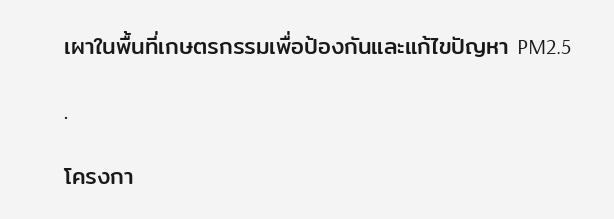เผาในพื้นที่เกษตรกรรมเพื่อป้องกันและแก้ไขปัญหา PM2.5

.

โครงกา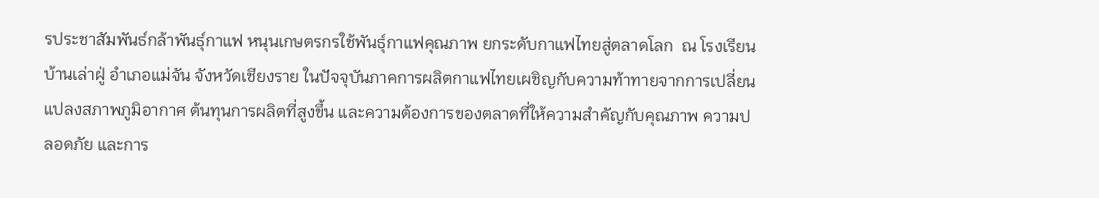รประชาสัมพันธ์กล้าพันธุ์กาแฟ หนุนเกษตรกรใช้พันธุ์กาแฟคุณภาพ ยกระดับกาแฟไทยสู่ตลาดโลก  ณ โรงเรียนบ้านเล่าฝู่ อำเภอแม่จัน จังหวัดเชียงราย ในปัจจุบันภาคการผลิตกาแฟไทยเผชิญกับความท้าทายจากการเปลี่ยนแปลงสภาพภูมิอากาศ ต้นทุนการผลิตที่สูงขึ้น และความต้องการของตลาดที่ให้ความสำคัญกับคุณภาพ ความปลอดภัย และการ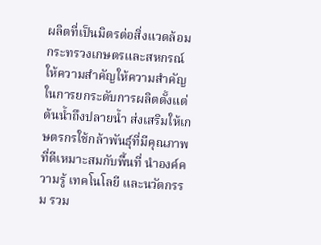ผลิตที่เป็นมิตรต่อสิ่งแวดล้อม กระทรวงเกษตรและสหกรณ์ให้ความสำคัญให้ความสำคัญในการยกระดับการผลิตตั้งแต่ต้นน้ำถึงปลายน้ำ ส่งเสริมให้เกษตรกรใช้กล้าพันธุ์ที่มีคุณภาพที่ดีเหมาะสมกับพื้นที่ นำองค์ความรู้ เทคโนโลยี และนวัตกรรม รวม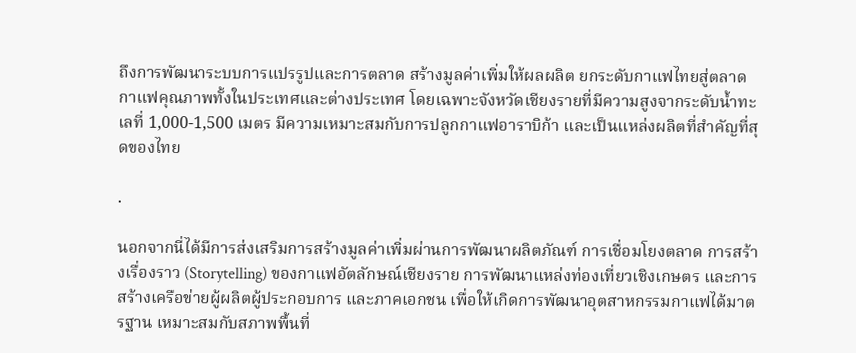ถึงการพัฒนาระบบการแปรรูปและการตลาด สร้างมูลค่าเพิ่มให้ผลผลิต ยกระดับกาแฟไทยสู่ตลาดกาแฟคุณภาพทั้งในประเทศและต่างประเทศ โดยเฉพาะจังหวัดเชียงรายที่มีความสูงจากระดับน้ำทะเลที่ 1,000-1,500 เมตร มีความเหมาะสมกับการปลูกกาแฟอาราบิก้า และเป็นแหล่งผลิตที่สำคัญที่สุดของไทย

.

นอกจากนี่ได้มีการส่งเสริมการสร้างมูลค่าเพิ่มผ่านการพัฒนาผลิตภัณฑ์ การเชื่อมโยงตลาด การสร้างเรื่องราว (Storytelling) ของกาแฟอัตลักษณ์เชียงราย การพัฒนาแหล่งท่องเที่ยวเชิงเกษตร และการสร้างเครือข่ายผู้ผลิตผู้ประกอบการ และภาคเอกชน เพื่อให้เกิดการพัฒนาอุตสาหกรรมกาแฟได้มาตรฐาน เหมาะสมกับสภาพพื้นที่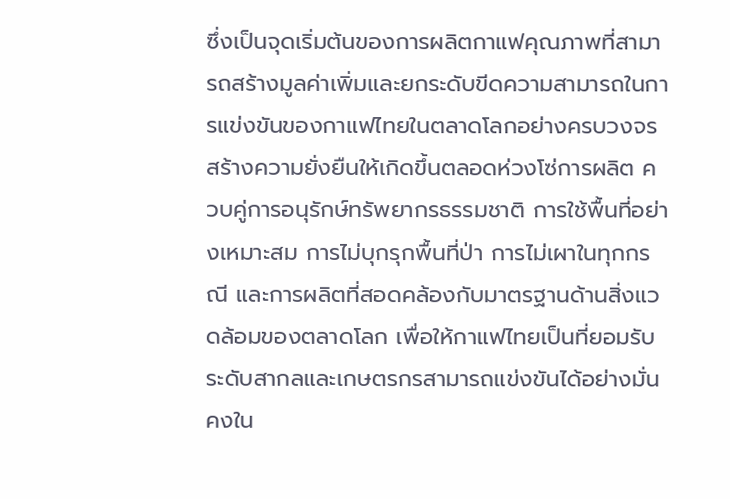ซึ่งเป็นจุดเริ่มต้นของการผลิตกาแฟคุณภาพที่สามารถสร้างมูลค่าเพิ่มและยกระดับขีดความสามารถในการแข่งขันของกาแฟไทยในตลาดโลกอย่างครบวงจร สร้างความยั่งยืนให้เกิดขึ้นตลอดห่วงโซ่การผลิต ควบคู่การอนุรักษ์ทรัพยากรธรรมชาติ การใช้พื้นที่อย่างเหมาะสม การไม่บุกรุกพื้นที่ป่า การไม่เผาในทุกกรณี และการผลิตที่สอดคล้องกับมาตรฐานด้านสิ่งแวดล้อมของตลาดโลก เพื่อให้กาแฟไทยเป็นที่ยอมรับระดับสากลและเกษตรกรสามารถแข่งขันได้อย่างมั่นคงใน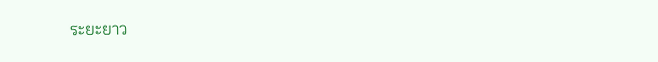ระยะยาว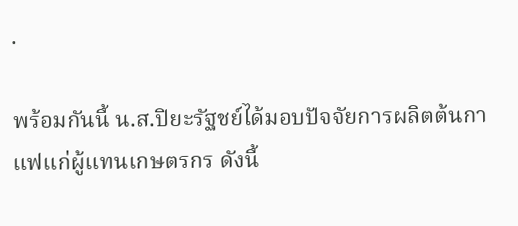.

พร้อมกันนี้ น.ส.ปิยะรัฐชย์ได้มอบปัจจัยการผลิตต้นกาแฟแก่ผู้แทนเกษตรกร ดังนี้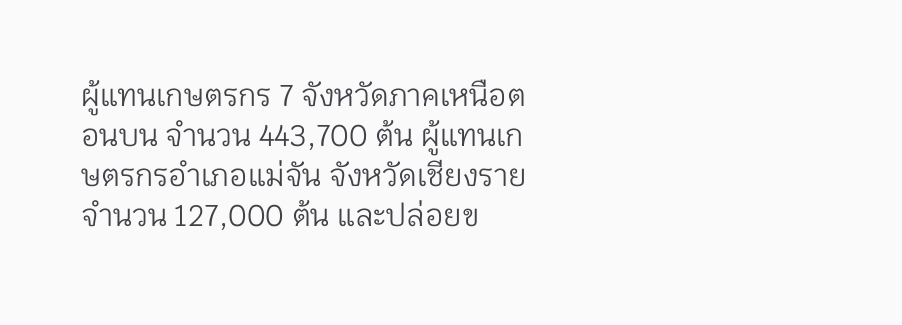ผู้แทนเกษตรกร 7 จังหวัดภาคเหนือตอนบน จำนวน 443,700 ต้น ผู้แทนเกษตรกรอำเภอแม่จัน จังหวัดเชียงราย จำนวน 127,000 ต้น และปล่อยข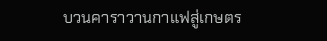บวนคาราวานกาแฟสู่เกษตร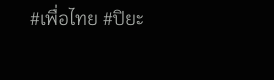#เพื่อไทย #ปิยะ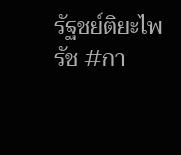รัฐชย์ติยะไพรัช #กา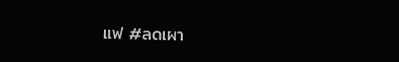แฟ #ลดเผา